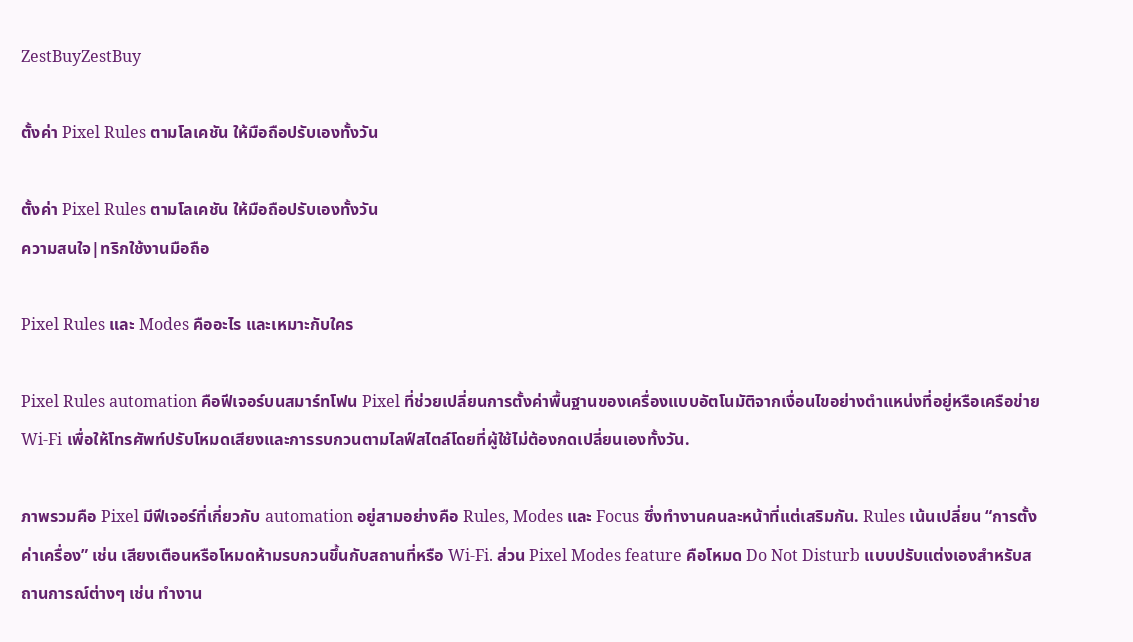ZestBuyZestBuy

ตั้งค่า Pixel Rules ตามโลเคชัน ให้มือถือปรับเองทั้งวัน

ตั้งค่า Pixel Rules ตามโลเคชัน ให้มือถือปรับเองทั้งวัน
ความสนใจ|ทริกใช้งานมือถือ

Pixel Rules และ Modes คืออะไร และเหมาะกับใคร

Pixel Rules automation คือฟีเจอร์บนสมาร์ทโฟน Pixel ที่ช่วยเปลี่ยนการตั้งค่าพื้นฐานของเครื่องแบบอัตโนมัติจากเงื่อนไขอย่างตำแหน่งที่อยู่หรือเครือข่าย Wi‑Fi เพื่อให้โทรศัพท์ปรับโหมดเสียงและการรบกวนตามไลฟ์สไตล์โดยที่ผู้ใช้ไม่ต้องกดเปลี่ยนเองทั้งวัน.

ภาพรวมคือ Pixel มีฟีเจอร์ที่เกี่ยวกับ automation อยู่สามอย่างคือ Rules, Modes และ Focus ซึ่งทำงานคนละหน้าที่แต่เสริมกัน. Rules เน้นเปลี่ยน “การตั้งค่าเครื่อง” เช่น เสียงเตือนหรือโหมดห้ามรบกวนขึ้นกับสถานที่หรือ Wi‑Fi. ส่วน Pixel Modes feature คือโหมด Do Not Disturb แบบปรับแต่งเองสำหรับสถานการณ์ต่างๆ เช่น ทำงาน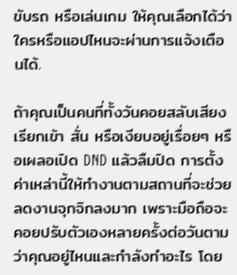ขับรถ หรือเล่นเกม ให้คุณเลือกได้ว่าใครหรือแอปไหนจะผ่านการแจ้งเตือนได้.

ถ้าคุณเป็นคนที่ทั้งวันคอยสลับเสียงเรียกเข้า สั่น หรือเงียบอยู่เรื่อยๆ หรือเผลอเปิด DND แล้วลืมปิด การตั้งค่าเหล่านี้ให้ทำงานตามสถานที่จะช่วยลดงานจุกจิกลงมาก เพราะมือถือจะคอยปรับตัวเองหลายครั้งต่อวันตามว่าคุณอยู่ไหนและกำลังทำอะไร โดย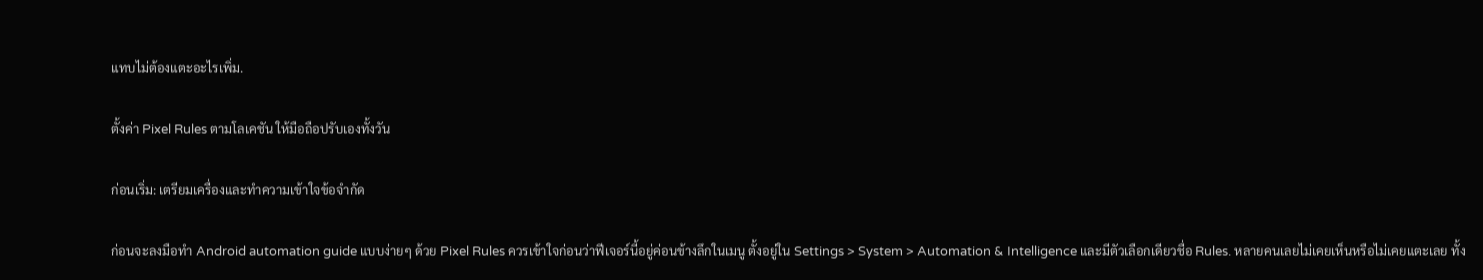แทบไม่ต้องแตะอะไรเพิ่ม.

ตั้งค่า Pixel Rules ตามโลเคชัน ให้มือถือปรับเองทั้งวัน

ก่อนเริ่ม: เตรียมเครื่องและทำความเข้าใจข้อจำกัด

ก่อนจะลงมือทำ Android automation guide แบบง่ายๆ ด้วย Pixel Rules ควรเข้าใจก่อนว่าฟีเจอร์นี้อยู่ค่อนข้างลึกในเมนู ตั้งอยู่ใน Settings > System > Automation & Intelligence และมีตัวเลือกเดียวชื่อ Rules. หลายคนเลยไม่เคยเห็นหรือไม่เคยแตะเลย ทั้ง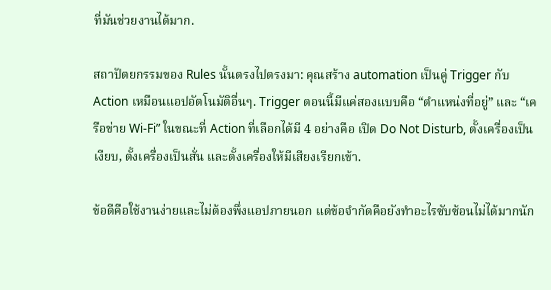ที่มันช่วยงานได้มาก.

สถาปัตยกรรมของ Rules นั้นตรงไปตรงมา: คุณสร้าง automation เป็นคู่ Trigger กับ Action เหมือนแอปอัตโนมัติอื่นๆ. Trigger ตอนนี้มีแค่สองแบบคือ “ตำแหน่งที่อยู่” และ “เครือข่าย Wi‑Fi” ในขณะที่ Action ที่เลือกได้มี 4 อย่างคือ เปิด Do Not Disturb, ตั้งเครื่องเป็นเงียบ, ตั้งเครื่องเป็นสั่น และตั้งเครื่องให้มีเสียงเรียกเข้า.

ข้อดีคือใช้งานง่ายและไม่ต้องพึ่งแอปภายนอก แต่ข้อจำกัดคือยังทำอะไรซับซ้อนไม่ได้มากนัก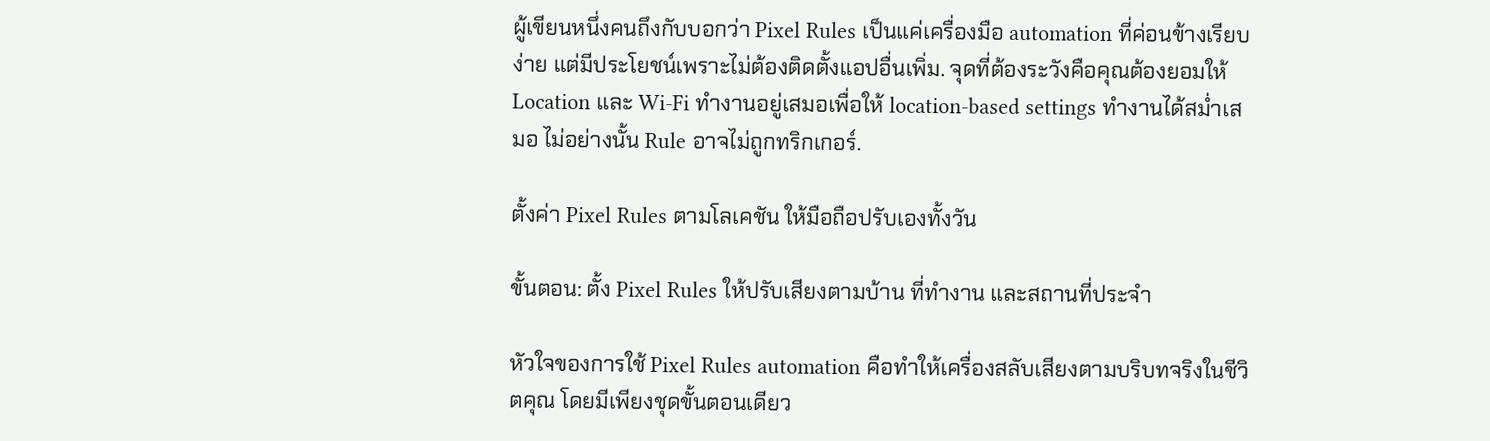ผู้เขียนหนึ่งคนถึงกับบอกว่า Pixel Rules เป็นแค่เครื่องมือ automation ที่ค่อนข้างเรียบง่าย แต่มีประโยชน์เพราะไม่ต้องติดตั้งแอปอื่นเพิ่ม. จุดที่ต้องระวังคือคุณต้องยอมให้ Location และ Wi‑Fi ทำงานอยู่เสมอเพื่อให้ location-based settings ทำงานได้สม่ำเสมอ ไม่อย่างนั้น Rule อาจไม่ถูกทริกเกอร์.

ตั้งค่า Pixel Rules ตามโลเคชัน ให้มือถือปรับเองทั้งวัน

ขั้นตอน: ตั้ง Pixel Rules ให้ปรับเสียงตามบ้าน ที่ทำงาน และสถานที่ประจำ

หัวใจของการใช้ Pixel Rules automation คือทำให้เครื่องสลับเสียงตามบริบทจริงในชีวิตคุณ โดยมีเพียงชุดขั้นตอนเดียว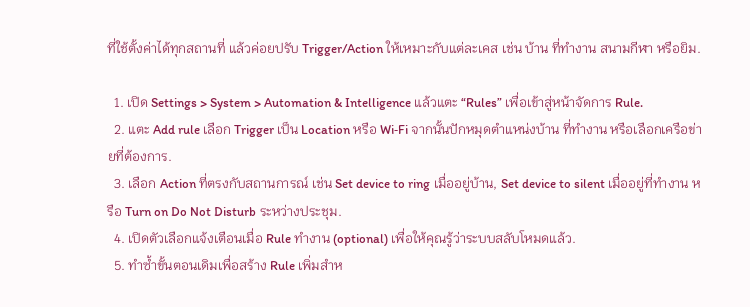ที่ใช้ตั้งค่าได้ทุกสถานที่ แล้วค่อยปรับ Trigger/Action ให้เหมาะกับแต่ละเคส เช่น บ้าน ที่ทำงาน สนามกีฬา หรือยิม.

  1. เปิด Settings > System > Automation & Intelligence แล้วแตะ “Rules” เพื่อเข้าสู่หน้าจัดการ Rule.
  2. แตะ Add rule เลือก Trigger เป็น Location หรือ Wi‑Fi จากนั้นปักหมุดตำแหน่งบ้าน ที่ทำงาน หรือเลือกเครือข่ายที่ต้องการ.
  3. เลือก Action ที่ตรงกับสถานการณ์ เช่น Set device to ring เมื่ออยู่บ้าน, Set device to silent เมื่ออยู่ที่ทำงาน หรือ Turn on Do Not Disturb ระหว่างประชุม.
  4. เปิดตัวเลือกแจ้งเตือนเมื่อ Rule ทำงาน (optional) เพื่อให้คุณรู้ว่าระบบสลับโหมดแล้ว.
  5. ทำซ้ำขั้นตอนเดิมเพื่อสร้าง Rule เพิ่มสำห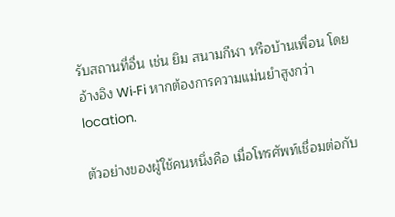รับสถานที่อื่น เช่น ยิม สนามกีฬา หรือบ้านเพื่อน โดยอ้างอิง Wi‑Fi หากต้องการความแม่นยำสูงกว่า location.

ตัวอย่างของผู้ใช้คนหนึ่งคือ เมื่อโทรศัพท์เชื่อมต่อกับ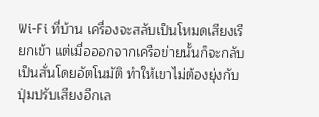Wi‑Fi ที่บ้าน เครื่องจะสลับเป็นโหมดเสียงเรียกเข้า แต่เมื่อออกจากเครือข่ายนั้นก็จะกลับเป็นสั่นโดยอัตโนมัติ ทำให้เขาไม่ต้องยุ่งกับปุ่มปรับเสียงอีกเล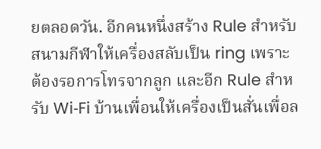ยตลอดวัน. อีกคนหนึ่งสร้าง Rule สำหรับสนามกีฬาให้เครื่องสลับเป็น ring เพราะต้องรอการโทรจากลูก และอีก Rule สำหรับ Wi‑Fi บ้านเพื่อนให้เครื่องเป็นสั่นเพื่อล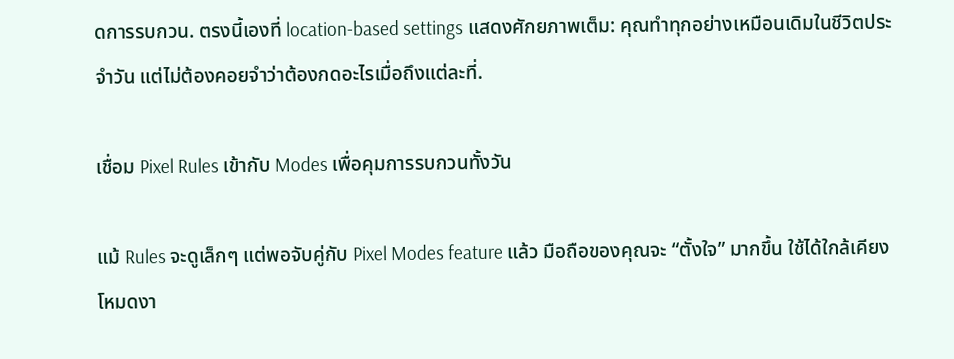ดการรบกวน. ตรงนี้เองที่ location-based settings แสดงศักยภาพเต็ม: คุณทำทุกอย่างเหมือนเดิมในชีวิตประจำวัน แต่ไม่ต้องคอยจำว่าต้องกดอะไรเมื่อถึงแต่ละที่.

เชื่อม Pixel Rules เข้ากับ Modes เพื่อคุมการรบกวนทั้งวัน

แม้ Rules จะดูเล็กๆ แต่พอจับคู่กับ Pixel Modes feature แล้ว มือถือของคุณจะ “ตั้งใจ” มากขึ้น ใช้ได้ใกล้เคียงโหมดงา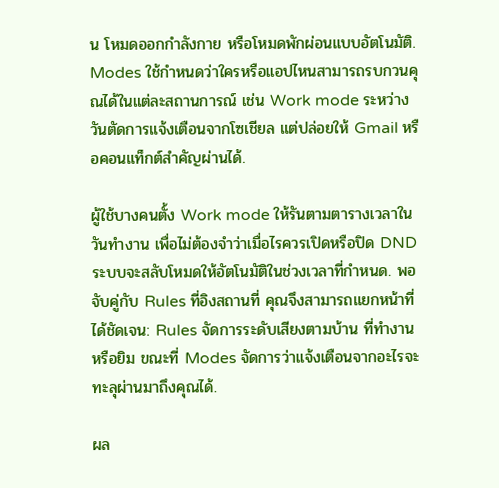น โหมดออกกำลังกาย หรือโหมดพักผ่อนแบบอัตโนมัติ. Modes ใช้กำหนดว่าใครหรือแอปไหนสามารถรบกวนคุณได้ในแต่ละสถานการณ์ เช่น Work mode ระหว่างวันตัดการแจ้งเตือนจากโซเชียล แต่ปล่อยให้ Gmail หรือคอนแท็กต์สำคัญผ่านได้.

ผู้ใช้บางคนตั้ง Work mode ให้รันตามตารางเวลาในวันทำงาน เพื่อไม่ต้องจำว่าเมื่อไรควรเปิดหรือปิด DND ระบบจะสลับโหมดให้อัตโนมัติในช่วงเวลาที่กำหนด. พอจับคู่กับ Rules ที่อิงสถานที่ คุณจึงสามารถแยกหน้าที่ได้ชัดเจน: Rules จัดการระดับเสียงตามบ้าน ที่ทำงาน หรือยิม ขณะที่ Modes จัดการว่าแจ้งเตือนจากอะไรจะทะลุผ่านมาถึงคุณได้.

ผล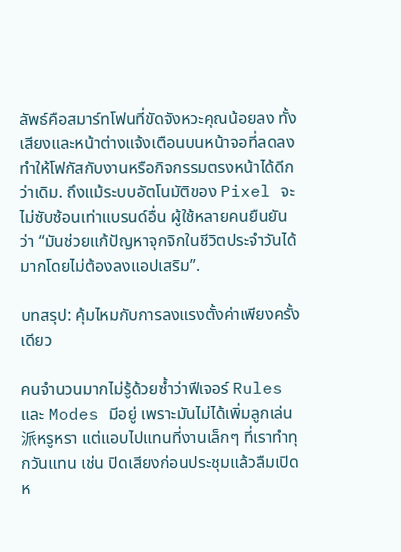ลัพธ์คือสมาร์ทโฟนที่ขัดจังหวะคุณน้อยลง ทั้งเสียงและหน้าต่างแจ้งเตือนบนหน้าจอที่ลดลง ทำให้โฟกัสกับงานหรือกิจกรรมตรงหน้าได้ดีกว่าเดิม. ถึงแม้ระบบอัตโนมัติของ Pixel จะไม่ซับซ้อนเท่าแบรนด์อื่น ผู้ใช้หลายคนยืนยันว่า “มันช่วยแก้ปัญหาจุกจิกในชีวิตประจำวันได้มากโดยไม่ต้องลงแอปเสริม”.

บทสรุป: คุ้มไหมกับการลงแรงตั้งค่าเพียงครั้งเดียว

คนจำนวนมากไม่รู้ด้วยซ้ำว่าฟีเจอร์ Rules และ Modes มีอยู่ เพราะมันไม่ได้เพิ่มลูกเล่น派หรูหรา แต่แอบไปแทนที่งานเล็กๆ ที่เราทำทุกวันแทน เช่น ปิดเสียงก่อนประชุมแล้วลืมเปิด ห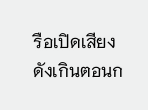รือเปิดเสียงดังเกินตอนก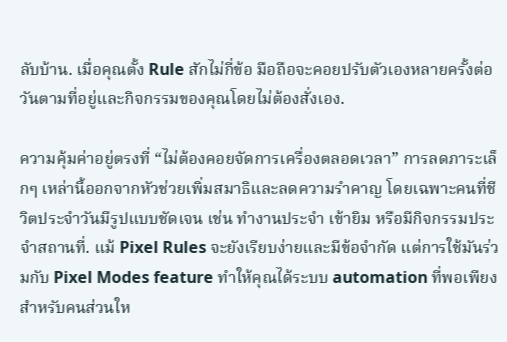ลับบ้าน. เมื่อคุณตั้ง Rule สักไม่กี่ข้อ มือถือจะคอยปรับตัวเองหลายครั้งต่อวันตามที่อยู่และกิจกรรมของคุณโดยไม่ต้องสั่งเอง.

ความคุ้มค่าอยู่ตรงที่ “ไม่ต้องคอยจัดการเครื่องตลอดเวลา” การลดภาระเล็กๆ เหล่านี้ออกจากหัวช่วยเพิ่มสมาธิและลดความรำคาญ โดยเฉพาะคนที่ชีวิตประจำวันมีรูปแบบชัดเจน เช่น ทำงานประจำ เข้ายิม หรือมีกิจกรรมประจำสถานที่. แม้ Pixel Rules จะยังเรียบง่ายและมีข้อจำกัด แต่การใช้มันร่วมกับ Pixel Modes feature ทำให้คุณได้ระบบ automation ที่พอเพียงสำหรับคนส่วนให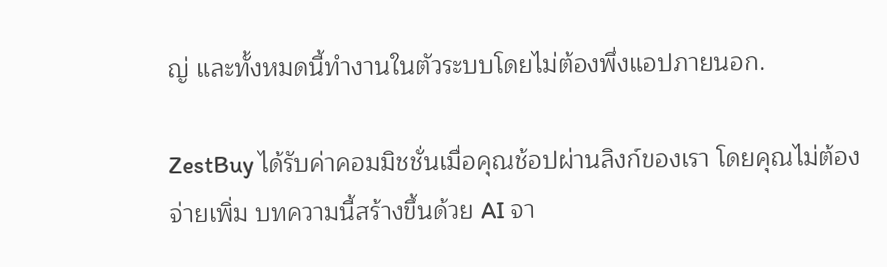ญ่ และทั้งหมดนี้ทำงานในตัวระบบโดยไม่ต้องพึ่งแอปภายนอก.

ZestBuy ได้รับค่าคอมมิชชั่นเมื่อคุณช้อปผ่านลิงก์ของเรา โดยคุณไม่ต้องจ่ายเพิ่ม บทความนี้สร้างขึ้นด้วย AI จา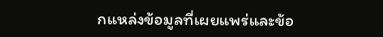กแหล่งข้อมูลที่เผยแพร่และข้อ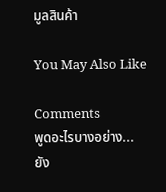มูลสินค้า

You May Also Like

Comments
พูดอะไรบางอย่าง...
ยัง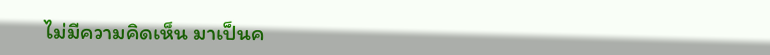ไม่มีความคิดเห็น มาเป็นค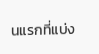นแรกที่แบ่ง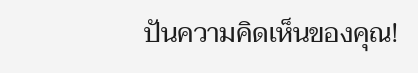ปันความคิดเห็นของคุณ!